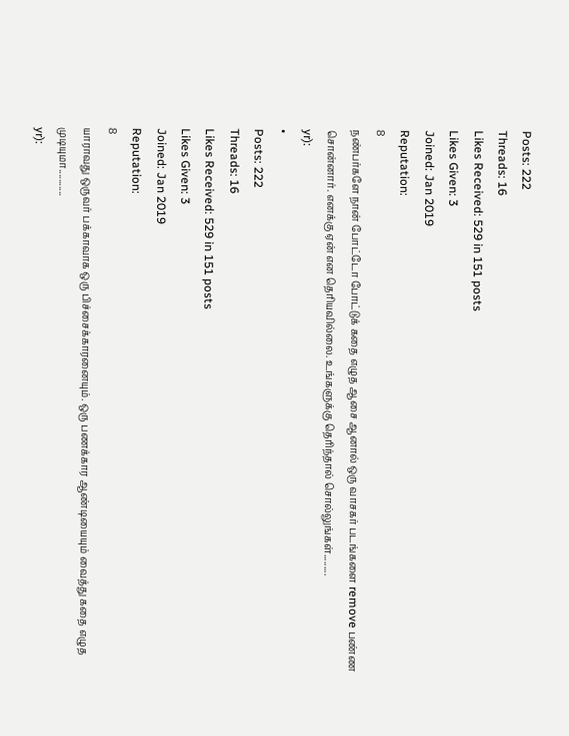Posts: 222
Threads: 16
Likes Received: 529 in 151 posts
Likes Given: 3
Joined: Jan 2019
Reputation:
8
நண்பர்களே நான் போட்டோ போட்டுக் கதை எழுத ஆசை ஆனால் ஒரு வாசகர் படங்களை remove பண்ண சொன்னார். எனக்கு ஏன் என தெரியவில்லை. உங்களுக்கு தெரிந்தால் சொல்லுங்கள்.........
yr):
•
Posts: 222
Threads: 16
Likes Received: 529 in 151 posts
Likes Given: 3
Joined: Jan 2019
Reputation:
8
யாராவது ஒருவர் பக்காவாக ஒரு பிச்சைக்காரனையும். ஒரு பணக்கார ஆண்டியையும் வைத்து கதை எழுத முடியுமா...........
yr):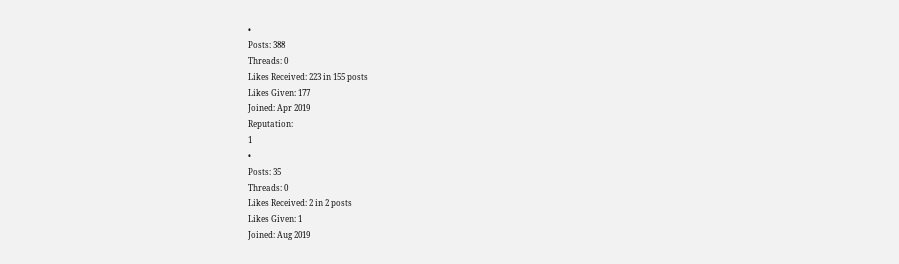•
Posts: 388
Threads: 0
Likes Received: 223 in 155 posts
Likes Given: 177
Joined: Apr 2019
Reputation:
1
•
Posts: 35
Threads: 0
Likes Received: 2 in 2 posts
Likes Given: 1
Joined: Aug 2019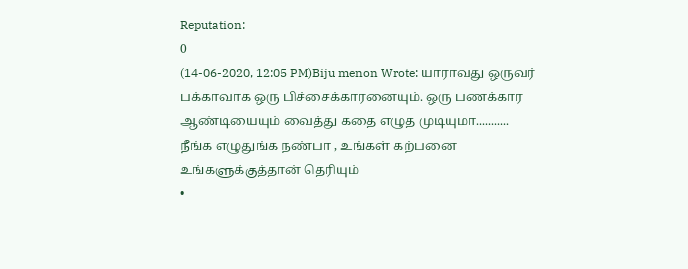Reputation:
0
(14-06-2020, 12:05 PM)Biju menon Wrote: யாராவது ஒருவர் பக்காவாக ஒரு பிச்சைக்காரனையும். ஒரு பணக்கார ஆண்டியையும் வைத்து கதை எழுத முடியுமா...........
நீங்க எழுதுங்க நண்பா , உங்கள் கற்பனை உங்களுக்குத்தான் தெரியும்
•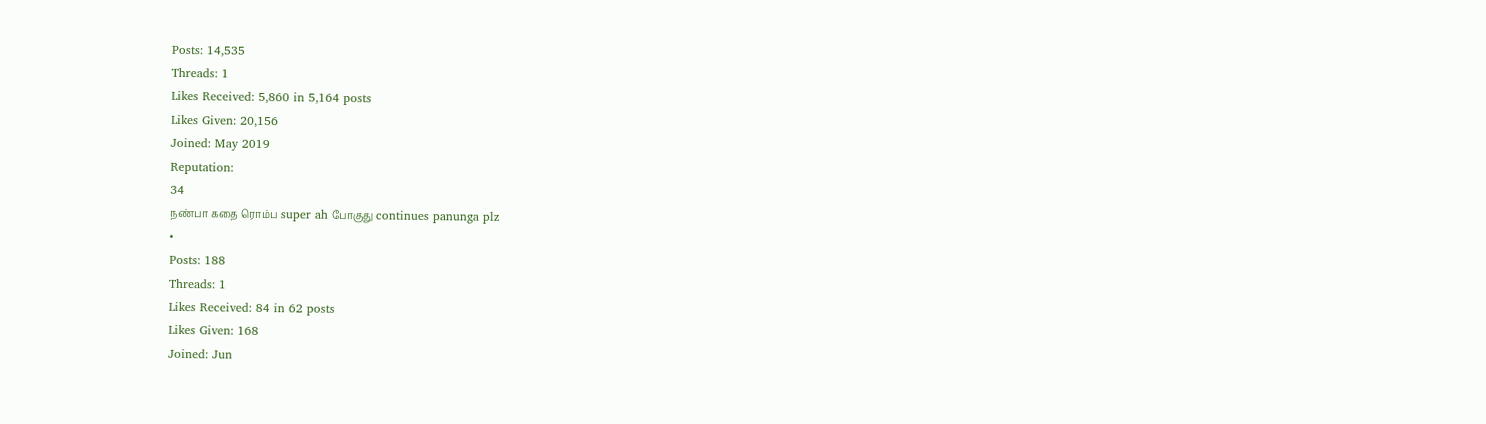Posts: 14,535
Threads: 1
Likes Received: 5,860 in 5,164 posts
Likes Given: 20,156
Joined: May 2019
Reputation:
34
நண்பா கதை ரொம்ப super ah போகுது continues panunga plz
•
Posts: 188
Threads: 1
Likes Received: 84 in 62 posts
Likes Given: 168
Joined: Jun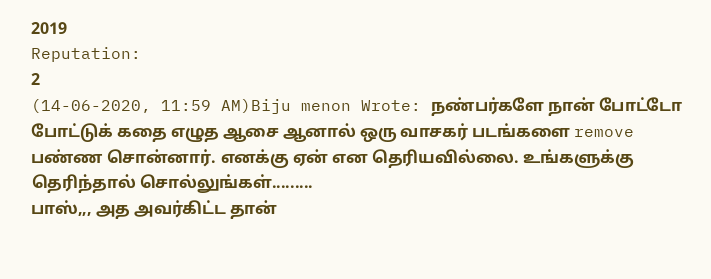2019
Reputation:
2
(14-06-2020, 11:59 AM)Biju menon Wrote: நண்பர்களே நான் போட்டோ போட்டுக் கதை எழுத ஆசை ஆனால் ஒரு வாசகர் படங்களை remove பண்ண சொன்னார். எனக்கு ஏன் என தெரியவில்லை. உங்களுக்கு தெரிந்தால் சொல்லுங்கள்.........
பாஸ்,,, அத அவர்கிட்ட தான்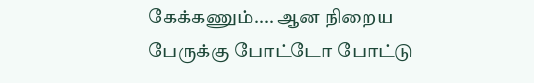கேக்கணும்.... ஆன நிறைய பேருக்கு போட்டோ போட்டு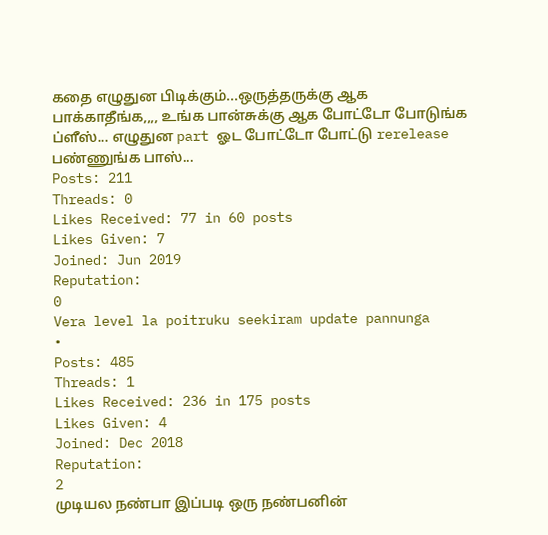கதை எழுதுன பிடிக்கும்...ஒருத்தருக்கு ஆக பாக்காதீங்க,,,, உங்க பான்சுக்கு ஆக போட்டோ போடுங்க ப்ளீஸ்... எழுதுன part ஓட போட்டோ போட்டு rerelease பண்ணுங்க பாஸ்...
Posts: 211
Threads: 0
Likes Received: 77 in 60 posts
Likes Given: 7
Joined: Jun 2019
Reputation:
0
Vera level la poitruku seekiram update pannunga
•
Posts: 485
Threads: 1
Likes Received: 236 in 175 posts
Likes Given: 4
Joined: Dec 2018
Reputation:
2
முடியல நண்பா இப்படி ஒரு நண்பனின்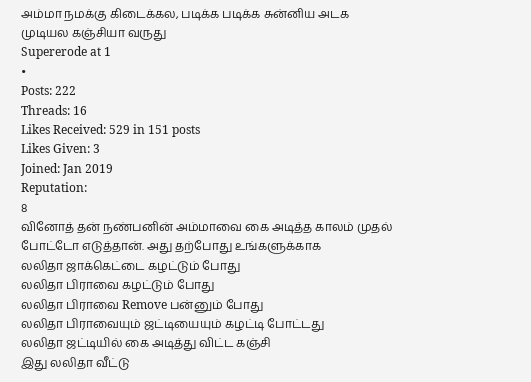அம்மா நமக்கு கிடைக்கல, படிக்க படிக்க சுன்னிய அடக முடியல கஞ்சியா வருது
Supererode at 1
•
Posts: 222
Threads: 16
Likes Received: 529 in 151 posts
Likes Given: 3
Joined: Jan 2019
Reputation:
8
வினோத் தன் நண்பனின் அம்மாவை கை அடித்த காலம் முதல் போட்டோ எடுத்தான். அது தற்போது உங்களுக்காக
லலிதா ஜாக்கெட்டை கழட்டும் போது
லலிதா பிராவை கழட்டும் போது
லலிதா பிராவை Remove பன்னும் போது
லலிதா பிராவையும் ஜட்டியையும் கழட்டி போட்டது
லலிதா ஜட்டியில் கை அடித்து விட்ட கஞ்சி
இது லலிதா வீட்டு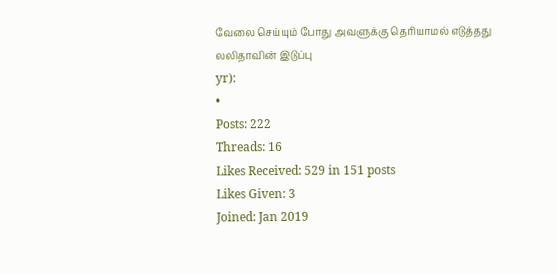வேலை செய்யும் போது அவளுக்கு தெரியாமல் எடுத்தது
லலிதாவின் இடுப்பு
yr):
•
Posts: 222
Threads: 16
Likes Received: 529 in 151 posts
Likes Given: 3
Joined: Jan 2019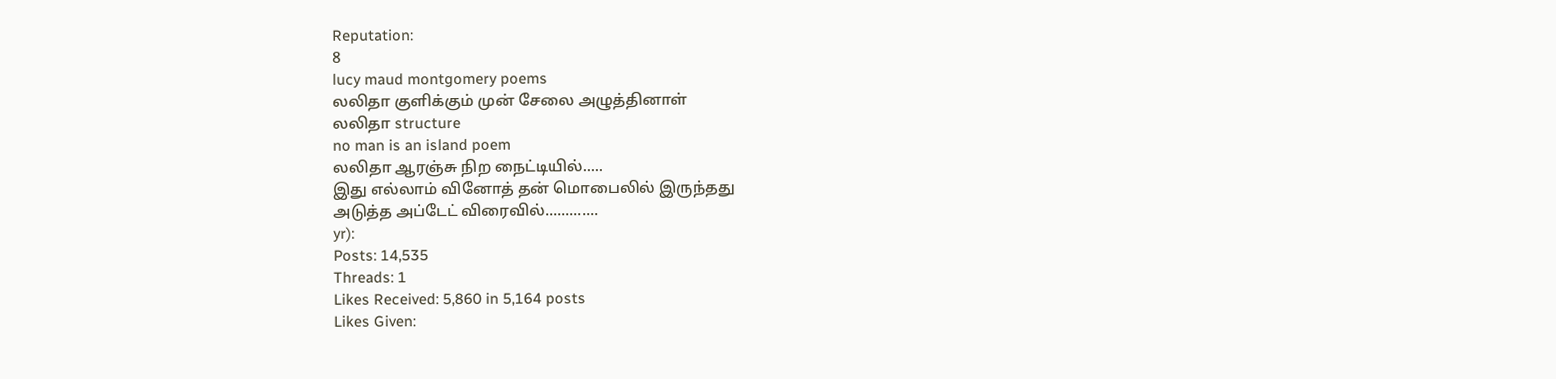Reputation:
8
lucy maud montgomery poems
லலிதா குளிக்கும் முன் சேலை அழுத்தினாள்
லலிதா structure
no man is an island poem
லலிதா ஆரஞ்சு நிற நைட்டியில்.....
இது எல்லாம் வினோத் தன் மொபைலில் இருந்தது
அடுத்த அப்டேட் விரைவில்.............
yr):
Posts: 14,535
Threads: 1
Likes Received: 5,860 in 5,164 posts
Likes Given: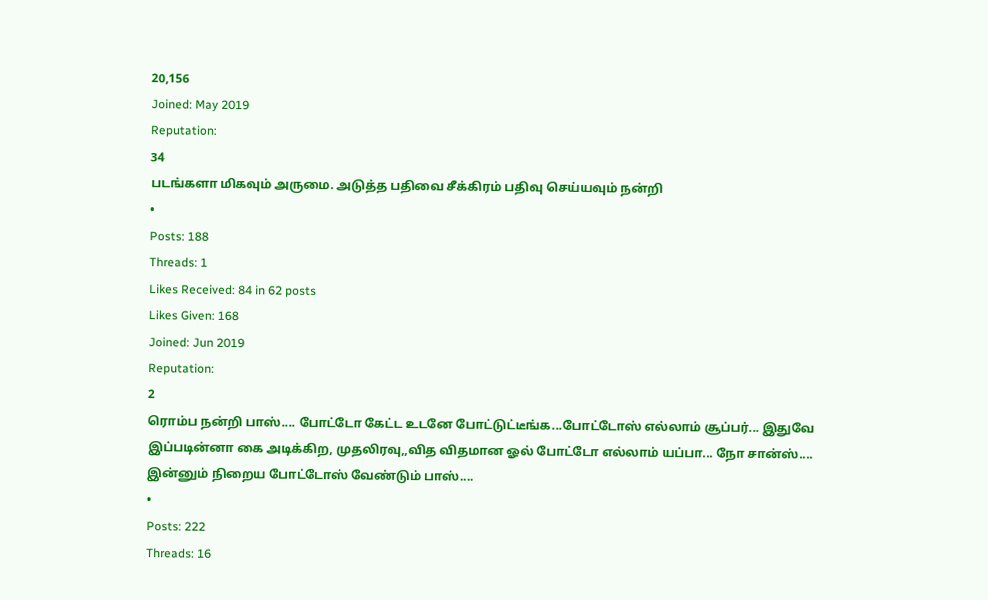20,156
Joined: May 2019
Reputation:
34
படங்களா மிகவும் அருமை. அடுத்த பதிவை சீக்கிரம் பதிவு செய்யவும் நன்றி
•
Posts: 188
Threads: 1
Likes Received: 84 in 62 posts
Likes Given: 168
Joined: Jun 2019
Reputation:
2
ரொம்ப நன்றி பாஸ்.... போட்டோ கேட்ட உடனே போட்டுட்டீங்க...போட்டோஸ் எல்லாம் சூப்பர்... இதுவே இப்படின்னா கை அடிக்கிற, முதலிரவு,,வித விதமான ஓல் போட்டோ எல்லாம் யப்பா... நோ சான்ஸ்....
இன்னும் நிறைய போட்டோஸ் வேண்டும் பாஸ்....
•
Posts: 222
Threads: 16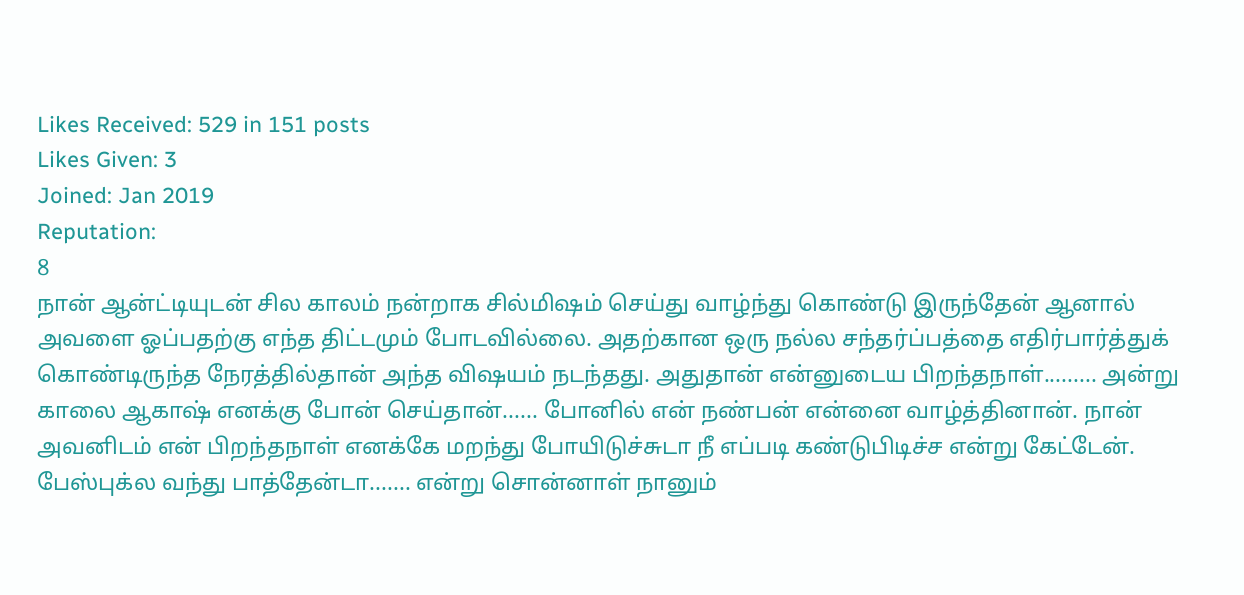Likes Received: 529 in 151 posts
Likes Given: 3
Joined: Jan 2019
Reputation:
8
நான் ஆன்ட்டியுடன் சில காலம் நன்றாக சில்மிஷம் செய்து வாழ்ந்து கொண்டு இருந்தேன் ஆனால் அவளை ஓப்பதற்கு எந்த திட்டமும் போடவில்லை. அதற்கான ஒரு நல்ல சந்தர்ப்பத்தை எதிர்பார்த்துக் கொண்டிருந்த நேரத்தில்தான் அந்த விஷயம் நடந்தது. அதுதான் என்னுடைய பிறந்தநாள்......... அன்று காலை ஆகாஷ் எனக்கு போன் செய்தான்...... போனில் என் நண்பன் என்னை வாழ்த்தினான். நான் அவனிடம் என் பிறந்தநாள் எனக்கே மறந்து போயிடுச்சுடா நீ எப்படி கண்டுபிடிச்ச என்று கேட்டேன். பேஸ்புக்ல வந்து பாத்தேன்டா....... என்று சொன்னாள் நானும்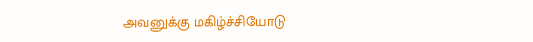அவனுக்கு மகிழ்ச்சியோடு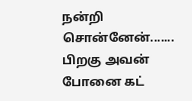நன்றி சொன்னேன்.......
பிறகு அவன் போனை கட்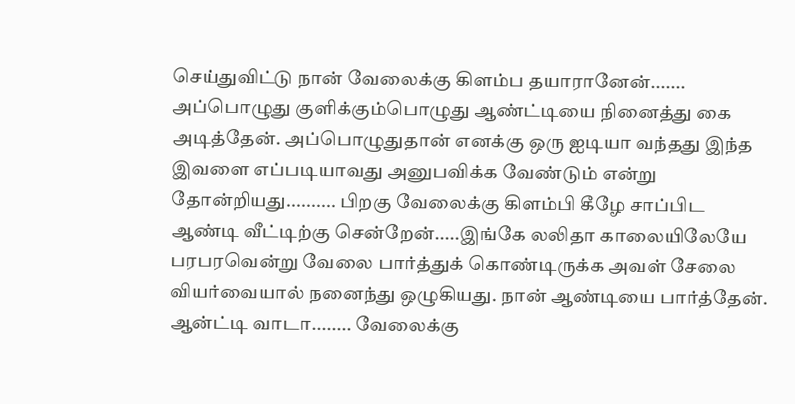செய்துவிட்டு நான் வேலைக்கு கிளம்ப தயாரானேன்....... அப்பொழுது குளிக்கும்பொழுது ஆண்ட்டியை நினைத்து கை அடித்தேன். அப்பொழுதுதான் எனக்கு ஒரு ஐடியா வந்தது இந்த இவளை எப்படியாவது அனுபவிக்க வேண்டும் என்று தோன்றியது.......... பிறகு வேலைக்கு கிளம்பி கீழே சாப்பிட ஆண்டி வீட்டிற்கு சென்றேன்.....இங்கே லலிதா காலையிலேயே பரபரவென்று வேலை பார்த்துக் கொண்டிருக்க அவள் சேலை வியர்வையால் நனைந்து ஒழுகியது. நான் ஆண்டியை பார்த்தேன். ஆன்ட்டி வாடா........ வேலைக்கு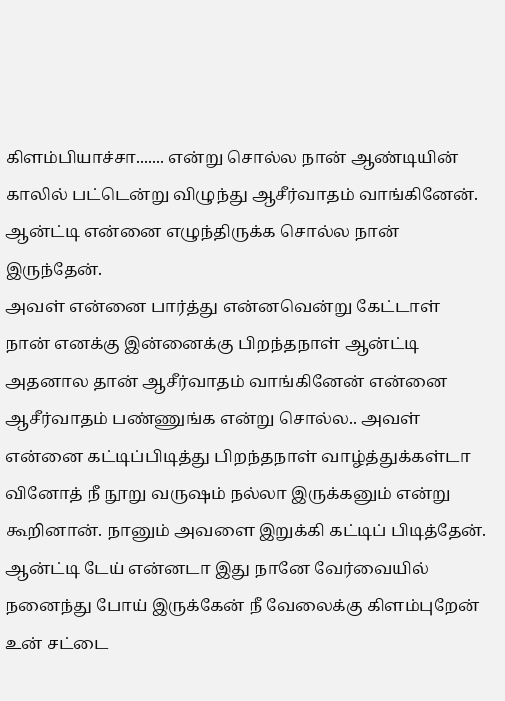கிளம்பியாச்சா....... என்று சொல்ல நான் ஆண்டியின் காலில் பட்டென்று விழுந்து ஆசீர்வாதம் வாங்கினேன். ஆன்ட்டி என்னை எழுந்திருக்க சொல்ல நான் இருந்தேன்.
அவள் என்னை பார்த்து என்னவென்று கேட்டாள்
நான் எனக்கு இன்னைக்கு பிறந்தநாள் ஆன்ட்டி அதனால தான் ஆசீர்வாதம் வாங்கினேன் என்னை ஆசீர்வாதம் பண்ணுங்க என்று சொல்ல.. அவள் என்னை கட்டிப்பிடித்து பிறந்தநாள் வாழ்த்துக்கள்டா வினோத் நீ நூறு வருஷம் நல்லா இருக்கனும் என்று கூறினான். நானும் அவளை இறுக்கி கட்டிப் பிடித்தேன். ஆன்ட்டி டேய் என்னடா இது நானே வேர்வையில் நனைந்து போய் இருக்கேன் நீ வேலைக்கு கிளம்புறேன் உன் சட்டை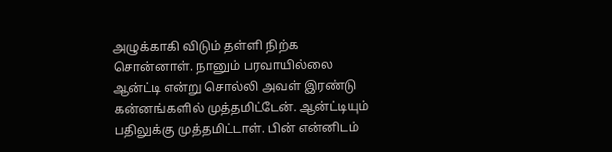அழுக்காகி விடும் தள்ளி நிற்க சொன்னாள். நானும் பரவாயில்லை ஆன்ட்டி என்று சொல்லி அவள் இரண்டு கன்னங்களில் முத்தமிட்டேன். ஆன்ட்டியும் பதிலுக்கு முத்தமிட்டாள். பின் என்னிடம்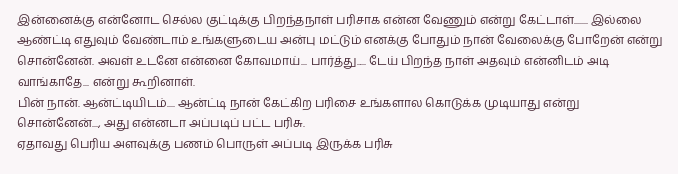இன்னைக்கு என்னோட செல்ல குட்டிக்கு பிறந்தநாள் பரிசாக என்ன வேணும் என்று கேட்டாள்....... இல்லை ஆண்ட்டி எதுவும் வேண்டாம் உங்களுடைய அன்பு மட்டும் எனக்கு போதும் நான் வேலைக்கு போறேன் என்று சொன்னேன். அவள் உடனே என்னை கோவமாய்... பார்த்து..... டேய் பிறந்த நாள் அதவும் என்னிடம் அடி வாங்காதே... என்று கூறினாள்.
பின் நான். ஆன்ட்டியிடம்.... ஆன்ட்டி நான் கேட்கிற பரிசை உங்களால கொடுக்க முடியாது என்று சொன்னேன்..., அது என்னடா அப்படிப் பட்ட பரிசு.
ஏதாவது பெரிய அளவுக்கு பணம் பொருள் அப்படி இருக்க பரிசு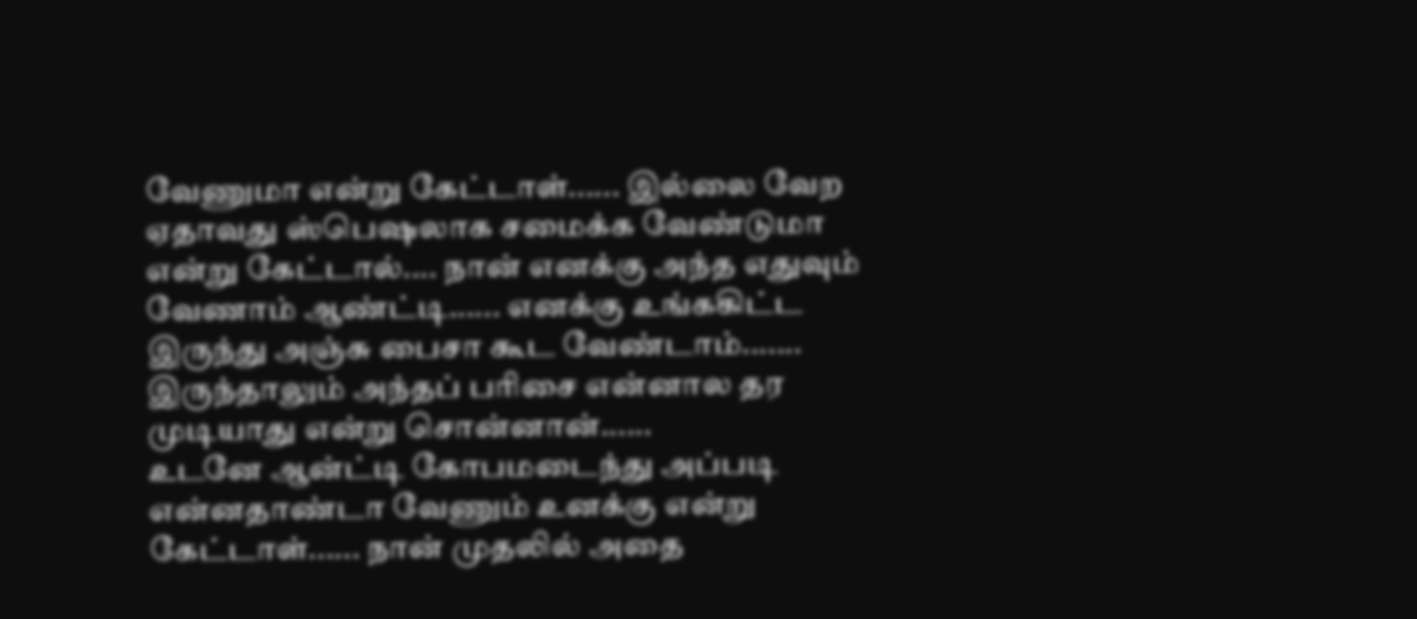வேணுமா என்று கேட்டாள்...... இல்லை வேற ஏதாவது ஸ்பெஷலாக சமைக்க வேண்டுமா என்று கேட்டால்.... நான் எனக்கு அந்த எதுவும் வேணாம் ஆண்ட்டி...... எனக்கு உங்ககிட்ட இருந்து அஞ்சு பைசா கூட வேண்டாம்....... இருந்தாலும் அந்தப் பரிசை என்னால தர முடியாது என்று சொன்னான்......
உடனே ஆன்ட்டி கோபமடைந்து அப்படி என்னதாண்டா வேணும் உனக்கு என்று கேட்டாள்...... நான் முதலில் அதை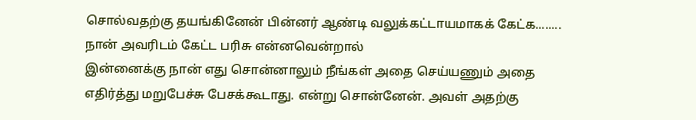சொல்வதற்கு தயங்கினேன் பின்னர் ஆண்டி வலுக்கட்டாயமாகக் கேட்க........
நான் அவரிடம் கேட்ட பரிசு என்னவென்றால்
இன்னைக்கு நான் எது சொன்னாலும் நீங்கள் அதை செய்யணும் அதை எதிர்த்து மறுபேச்சு பேசக்கூடாது. என்று சொன்னேன். அவள் அதற்கு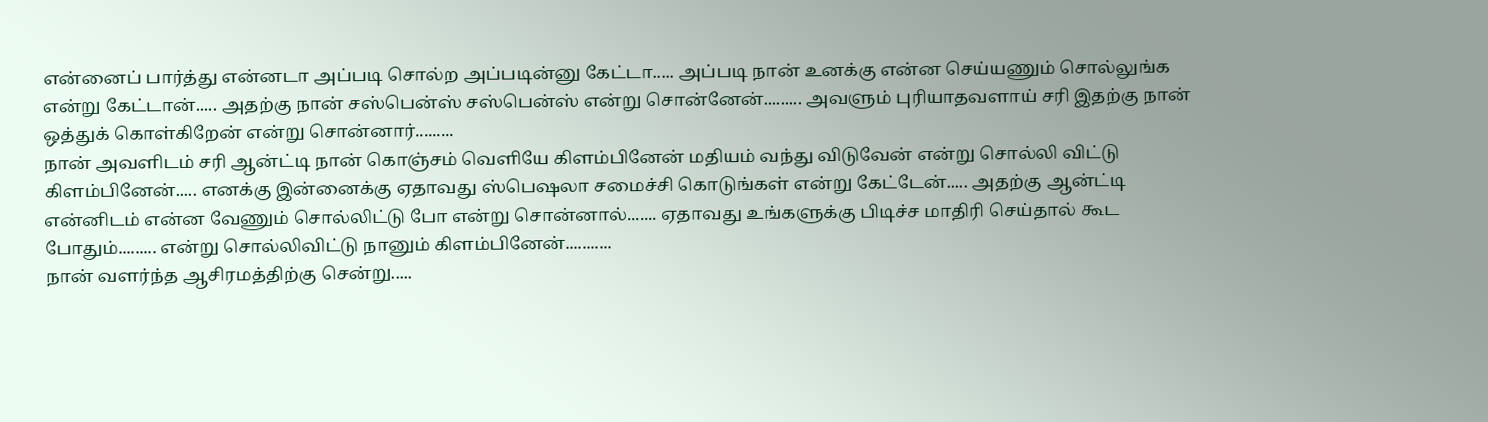என்னைப் பார்த்து என்னடா அப்படி சொல்ற அப்படின்னு கேட்டா..... அப்படி நான் உனக்கு என்ன செய்யணும் சொல்லுங்க என்று கேட்டான்..... அதற்கு நான் சஸ்பென்ஸ் சஸ்பென்ஸ் என்று சொன்னேன்......... அவளும் புரியாதவளாய் சரி இதற்கு நான் ஒத்துக் கொள்கிறேன் என்று சொன்னார்.........
நான் அவளிடம் சரி ஆன்ட்டி நான் கொஞ்சம் வெளியே கிளம்பினேன் மதியம் வந்து விடுவேன் என்று சொல்லி விட்டு கிளம்பினேன்..... எனக்கு இன்னைக்கு ஏதாவது ஸ்பெஷலா சமைச்சி கொடுங்கள் என்று கேட்டேன்..... அதற்கு ஆன்ட்டி என்னிடம் என்ன வேணும் சொல்லிட்டு போ என்று சொன்னால்....... ஏதாவது உங்களுக்கு பிடிச்ச மாதிரி செய்தால் கூட போதும்......... என்று சொல்லிவிட்டு நானும் கிளம்பினேன்...........
நான் வளர்ந்த ஆசிரமத்திற்கு சென்று.....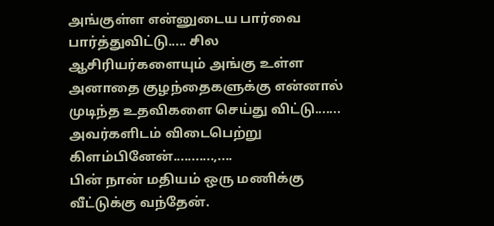அங்குள்ள என்னுடைய பார்வை பார்த்துவிட்டு..... சில ஆசிரியர்களையும் அங்கு உள்ள அனாதை குழந்தைகளுக்கு என்னால் முடிந்த உதவிகளை செய்து விட்டு....... அவர்களிடம் விடைபெற்று கிளம்பினேன்...........,....
பின் நான் மதியம் ஒரு மணிக்கு வீட்டுக்கு வந்தேன்.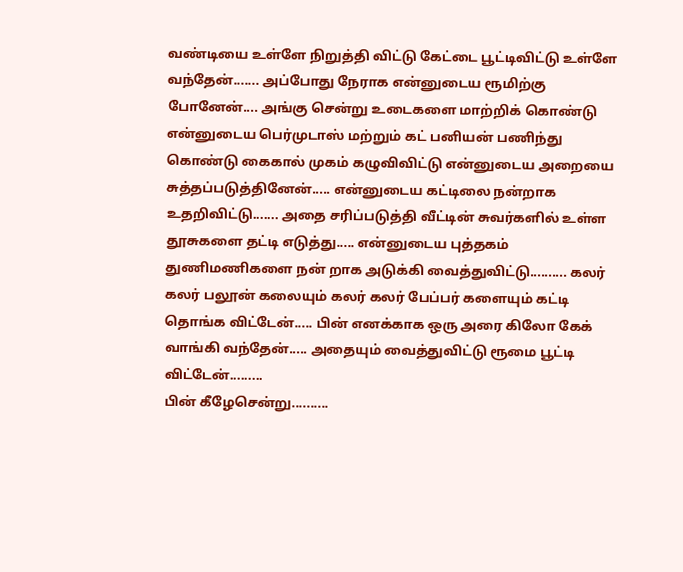வண்டியை உள்ளே நிறுத்தி விட்டு கேட்டை பூட்டிவிட்டு உள்ளே வந்தேன்....... அப்போது நேராக என்னுடைய ரூமிற்கு போனேன்.... அங்கு சென்று உடைகளை மாற்றிக் கொண்டு என்னுடைய பெர்முடாஸ் மற்றும் கட் பனியன் பணிந்து கொண்டு கைகால் முகம் கழுவிவிட்டு என்னுடைய அறையை சுத்தப்படுத்தினேன்..... என்னுடைய கட்டிலை நன்றாக உதறிவிட்டு....... அதை சரிப்படுத்தி வீட்டின் சுவர்களில் உள்ள தூசுகளை தட்டி எடுத்து..... என்னுடைய புத்தகம் துணிமணிகளை நன் றாக அடுக்கி வைத்துவிட்டு.......... கலர் கலர் பலூன் கலையும் கலர் கலர் பேப்பர் களையும் கட்டி தொங்க விட்டேன்..... பின் எனக்காக ஒரு அரை கிலோ கேக் வாங்கி வந்தேன்..... அதையும் வைத்துவிட்டு ரூமை பூட்டி விட்டேன்.........
பின் கீழேசென்று..........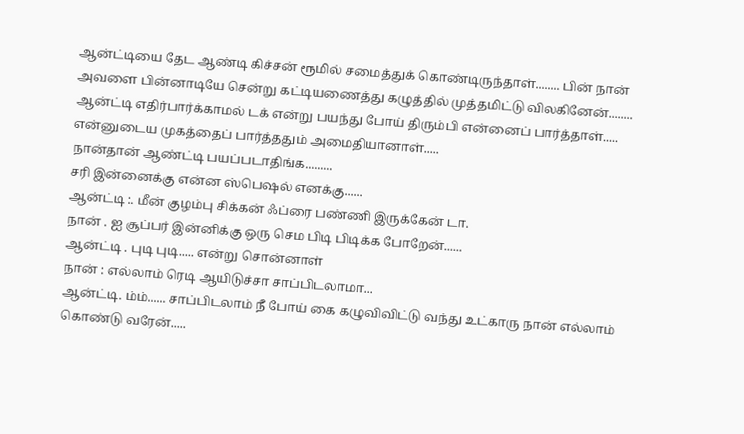ஆன்ட்டியை தேட ஆண்டி கிச்சன் ரூமில் சமைத்துக் கொண்டிருந்தாள்........ பின் நான் அவளை பின்னாடியே சென்று கட்டியணைத்து கழுத்தில் முத்தமிட்டு விலகினேன்........ ஆன்ட்டி எதிர்பார்க்காமல் டக் என்று பயந்து போய் திரும்பி என்னைப் பார்த்தாள்..... என்னுடைய முகத்தைப் பார்த்ததும் அமைதியானாள்.....
நான்தான் ஆண்ட்டி பயப்படாதிங்க.........
சரி இன்னைக்கு என்ன ஸ்பெஷல் எனக்கு......
ஆன்ட்டி :. மீன் குழம்பு சிக்கன் ஃப்ரை பண்ணி இருக்கேன் டா.
நான் . ஐ சூப்பர் இன்னிக்கு ஒரு செம பிடி பிடிக்க போறேன்......
ஆன்ட்டி . புடி புடி..... என்று சொன்னாள்
நான் : எல்லாம் ரெடி ஆயிடுச்சா சாப்பிடலாமா...
ஆன்ட்டி. ம்ம்...... சாப்பிடலாம் நீ போய் கை கழுவிவிட்டு வந்து உட்காரு நான் எல்லாம் கொண்டு வரேன்.....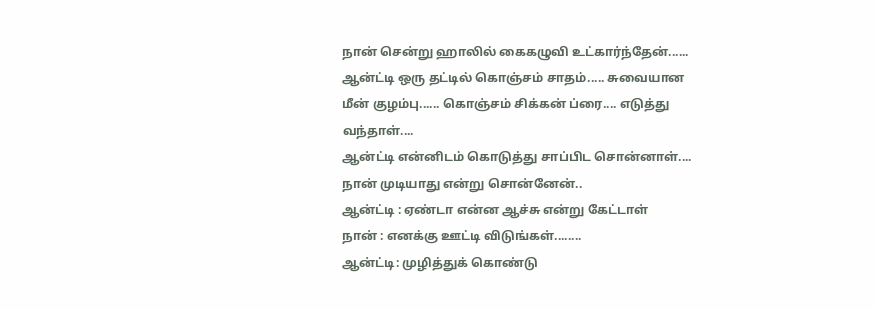நான் சென்று ஹாலில் கைகழுவி உட்கார்ந்தேன்......
ஆன்ட்டி ஒரு தட்டில் கொஞ்சம் சாதம்..... சுவையான மீன் குழம்பு...... கொஞ்சம் சிக்கன் ப்ரை.... எடுத்து வந்தாள்....
ஆன்ட்டி என்னிடம் கொடுத்து சாப்பிட சொன்னாள்....
நான் முடியாது என்று சொன்னேன்..
ஆன்ட்டி : ஏண்டா என்ன ஆச்சு என்று கேட்டாள்
நான் : எனக்கு ஊட்டி விடுங்கள்........
ஆன்ட்டி: முழித்துக் கொண்டு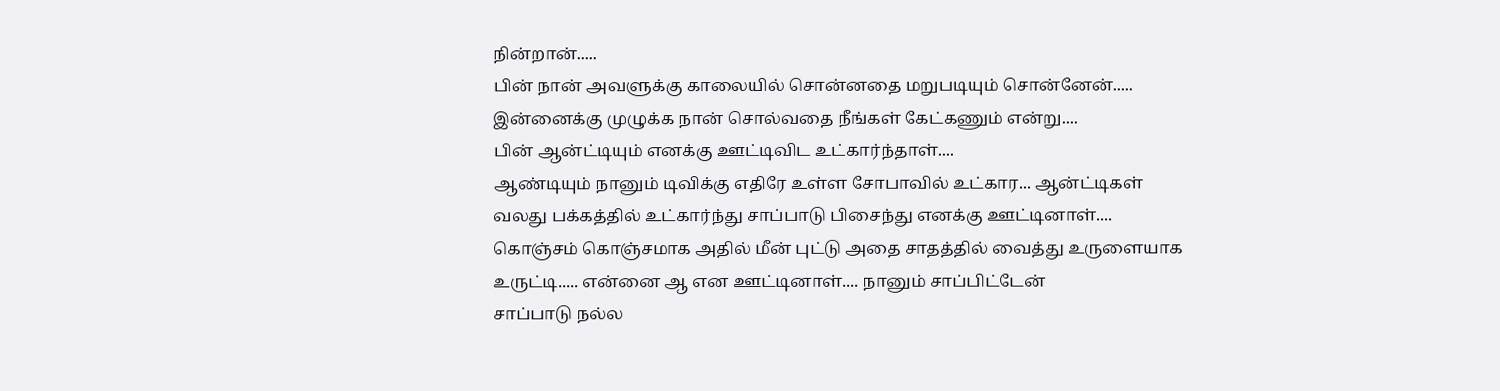நின்றான்.....
பின் நான் அவளுக்கு காலையில் சொன்னதை மறுபடியும் சொன்னேன்..... இன்னைக்கு முழுக்க நான் சொல்வதை நீங்கள் கேட்கணும் என்று....
பின் ஆன்ட்டியும் எனக்கு ஊட்டிவிட உட்கார்ந்தாள்....
ஆண்டியும் நானும் டிவிக்கு எதிரே உள்ள சோபாவில் உட்கார... ஆன்ட்டிகள் வலது பக்கத்தில் உட்கார்ந்து சாப்பாடு பிசைந்து எனக்கு ஊட்டினாள்.... கொஞ்சம் கொஞ்சமாக அதில் மீன் புட்டு அதை சாதத்தில் வைத்து உருளையாக உருட்டி..... என்னை ஆ என ஊட்டினாள்.... நானும் சாப்பிட்டேன்
சாப்பாடு நல்ல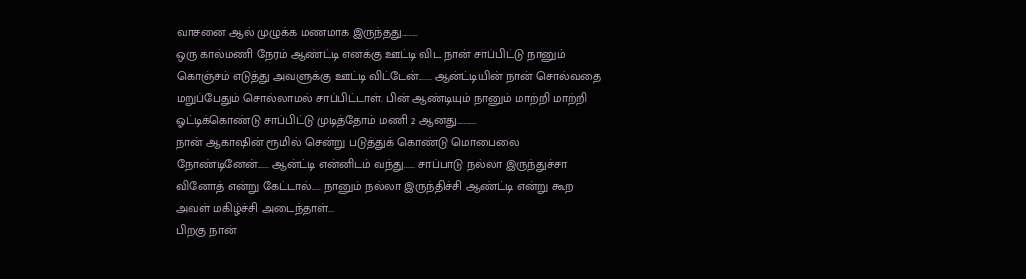வாசனை ஆல் முழுக்க மணமாக இருந்தது.........
ஒரு கால்மணி நேரம் ஆண்ட்டி எனக்கு ஊட்டி விட நான் சாப்பிட்டு நானும் கொஞ்சம் எடுத்து அவளுக்கு ஊட்டி விட்டேன்....... ஆன்ட்டியின் நான் சொல்வதை மறுப்பேதும் சொல்லாமல் சாப்பிட்டாள். பின் ஆண்டியும் நானும் மாற்றி மாற்றி ஓட்டிக்கொண்டு சாப்பிட்டு முடித்தோம் மணி 2 ஆனது...........
நான் ஆகாஷின் ரூமில் சென்று படுத்துக் கொண்டு மொபைலை நோண்டினேன்...... ஆன்ட்டி என்னிடம் வந்து...... சாப்பாடு நல்லா இருந்துச்சா வினோத் என்று கேட்டால்..... நானும் நல்லா இருந்திச்சி ஆண்ட்டி என்று கூற அவள் மகிழ்ச்சி அடைந்தாள்...
பிறகு நான்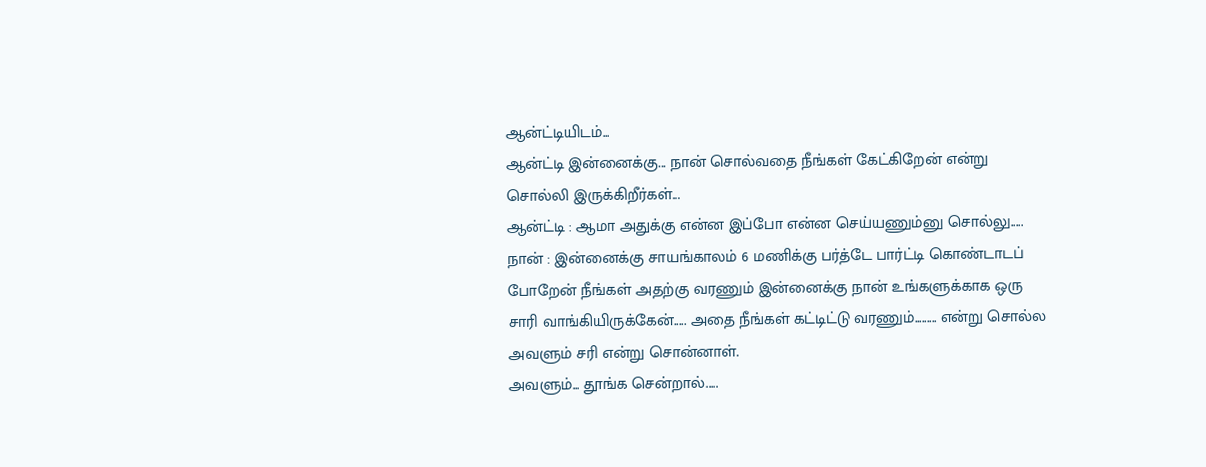ஆன்ட்டியிடம்...
ஆன்ட்டி இன்னைக்கு... நான் சொல்வதை நீங்கள் கேட்கிறேன் என்று சொல்லி இருக்கிறீர்கள்...
ஆன்ட்டி : ஆமா அதுக்கு என்ன இப்போ என்ன செய்யணும்னு சொல்லு.....
நான் : இன்னைக்கு சாயங்காலம் 6 மணிக்கு பர்த்டே பார்ட்டி கொண்டாடப் போறேன் நீங்கள் அதற்கு வரணும் இன்னைக்கு நான் உங்களுக்காக ஒரு சாரி வாங்கியிருக்கேன்..... அதை நீங்கள் கட்டிட்டு வரணும்......... என்று சொல்ல அவளும் சரி என்று சொன்னாள்.
அவளும்... தூங்க சென்றால்.....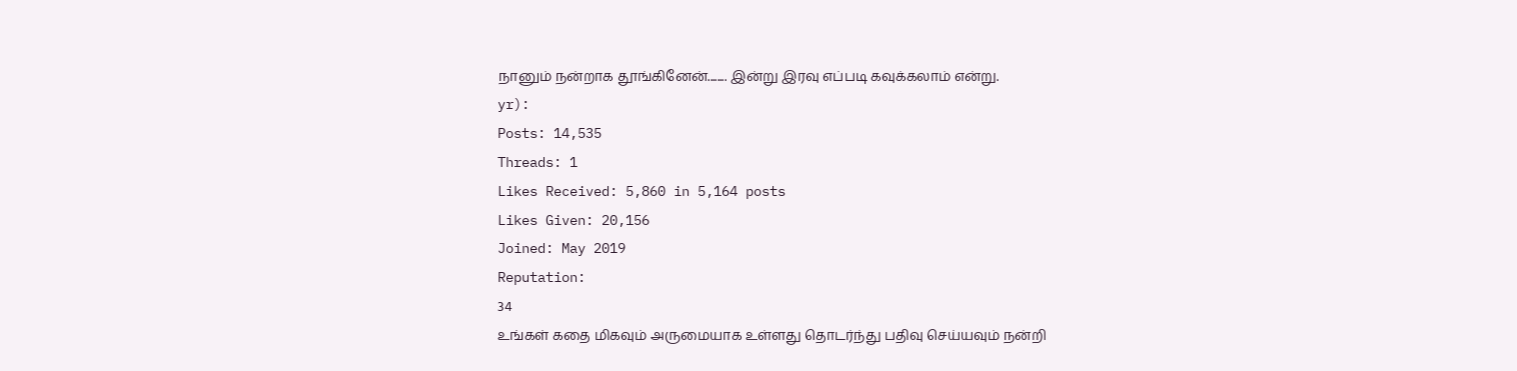நானும் நன்றாக தூங்கினேன்........ இன்று இரவு எப்படி கவுக்கலாம் என்று.
yr):
Posts: 14,535
Threads: 1
Likes Received: 5,860 in 5,164 posts
Likes Given: 20,156
Joined: May 2019
Reputation:
34
உங்கள் கதை மிகவும் அருமையாக உள்ளது தொடர்ந்து பதிவு செய்யவும் நன்றி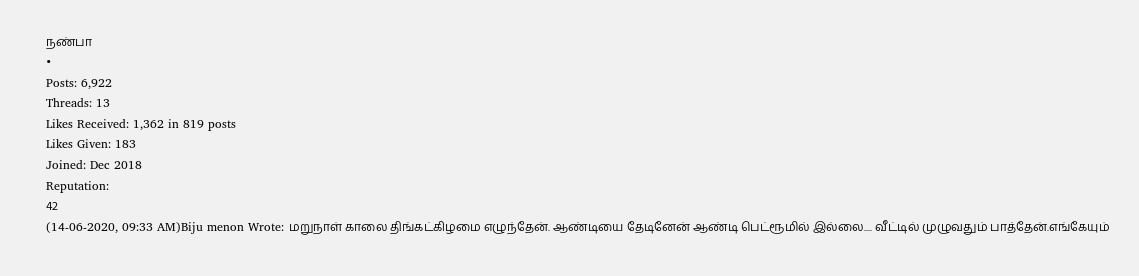நண்பா
•
Posts: 6,922
Threads: 13
Likes Received: 1,362 in 819 posts
Likes Given: 183
Joined: Dec 2018
Reputation:
42
(14-06-2020, 09:33 AM)Biju menon Wrote: மறுநாள் காலை திங்கட்கிழமை எழுந்தேன். ஆண்டியை தேடினேன் ஆண்டி பெட்ரூமில் இல்லை.... வீட்டில் முழுவதும் பாத்தேன்.எங்கேயும்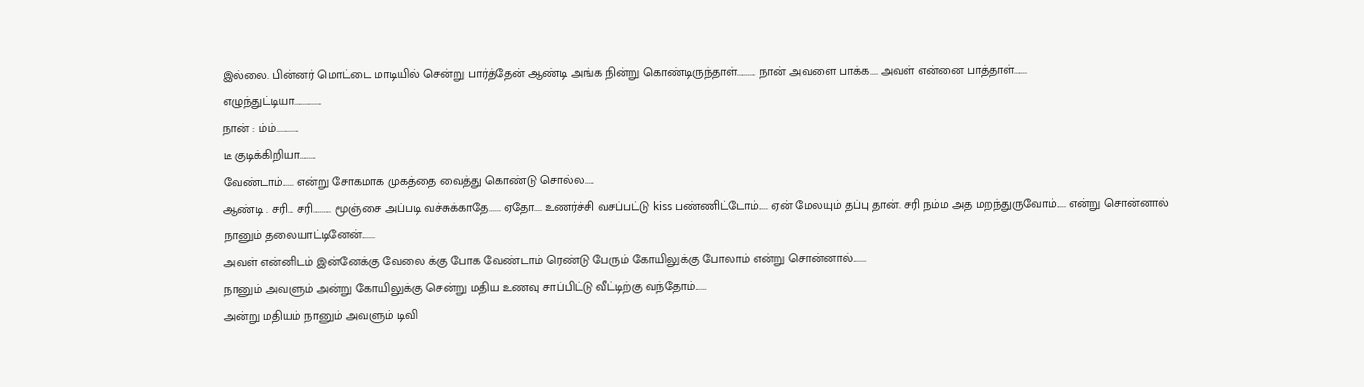இல்லை. பின்னர் மொட்டை மாடியில் சென்று பார்த்தேன் ஆண்டி அங்க நின்று கொண்டிருந்தாள்.......... நான் அவளை பாக்க.... அவள் என்னை பாத்தாள்.......
எழுந்துட்டியா...............
நான் : ம்ம்............
டீ குடிக்கிறியா.........
வேண்டாம்...... என்று சோகமாக முகத்தை வைத்து கொண்டு சொல்ல.....
ஆண்டி . சரி... சரி.......... மூஞ்சை அப்படி வச்சுக்காதே...... ஏதோ.... உணர்ச்சி வசப்பட்டு kiss பண்ணிட்டோம்..... ஏன் மேலயும் தப்பு தான். சரி நம்ம அத மறந்துருவோம்..... என்று சொன்னால்
நானும் தலையாட்டினேன்.......
அவள் என்னிடம் இன்னேக்கு வேலை க்கு போக வேண்டாம் ரெண்டு பேரும் கோயிலுக்கு போலாம் என்று சொன்னால்.......
நானும் அவளும் அன்று கோயிலுக்கு சென்று மதிய உணவு சாப்பிட்டு வீட்டிற்கு வந்தோம்......
அன்று மதியம் நானும் அவளும் டிவி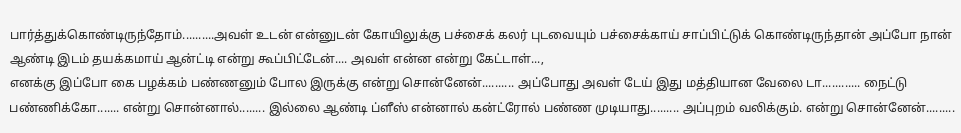பார்த்துக்கொண்டிருந்தோம்..........அவள் உடன் என்னுடன் கோயிலுக்கு பச்சைக் கலர் புடவையும் பச்சைக்காய் சாப்பிட்டுக் கொண்டிருந்தான் அப்போ நான் ஆண்டி இடம் தயக்கமாய் ஆன்ட்டி என்று கூப்பிட்டேன்.... அவள் என்ன என்று கேட்டாள்...,
எனக்கு இப்போ கை பழக்கம் பண்ணனும் போல இருக்கு என்று சொன்னேன்.......... அப்போது அவள் டேய் இது மத்தியான வேலை டா............ நைட்டு பண்ணிக்கோ....... என்று சொன்னால்........ இல்லை ஆண்டி ப்ளீஸ் என்னால் கன்ட்ரோல் பண்ண முடியாது......... அப்புறம் வலிக்கும். என்று சொன்னேன்.........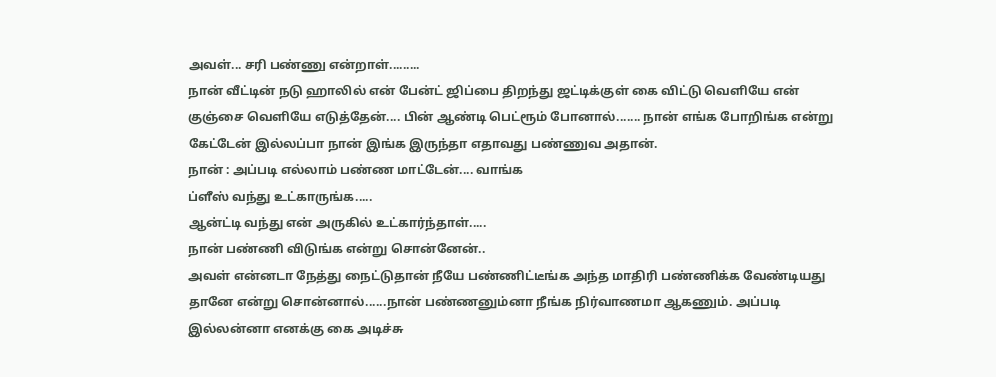அவள்... சரி பண்ணு என்றாள்.........
நான் வீட்டின் நடு ஹாலில் என் பேன்ட் ஜிப்பை திறந்து ஜட்டிக்குள் கை விட்டு வெளியே என் குஞ்சை வெளியே எடுத்தேன்.... பின் ஆண்டி பெட்ரூம் போனால்....... நான் எங்க போறிங்க என்று கேட்டேன் இல்லப்பா நான் இங்க இருந்தா எதாவது பண்ணுவ அதான்.
நான் : அப்படி எல்லாம் பண்ண மாட்டேன்.... வாங்க
ப்ளீஸ் வந்து உட்காருங்க.....
ஆன்ட்டி வந்து என் அருகில் உட்கார்ந்தாள்.....
நான் பண்ணி விடுங்க என்று சொன்னேன்..
அவள் என்னடா நேத்து நைட்டுதான் நீயே பண்ணிட்டீங்க அந்த மாதிரி பண்ணிக்க வேண்டியது தானே என்று சொன்னால்......நான் பண்ணனும்னா நீங்க நிர்வாணமா ஆகணும். அப்படி இல்லன்னா எனக்கு கை அடிச்சு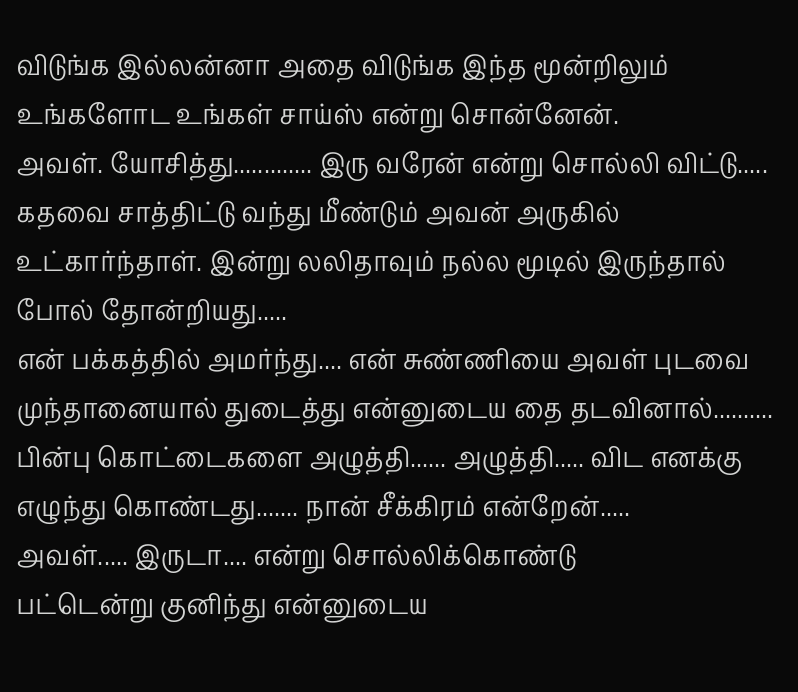விடுங்க இல்லன்னா அதை விடுங்க இந்த மூன்றிலும் உங்களோட உங்கள் சாய்ஸ் என்று சொன்னேன்.
அவள். யோசித்து............. இரு வரேன் என்று சொல்லி விட்டு.....
கதவை சாத்திட்டு வந்து மீண்டும் அவன் அருகில் உட்கார்ந்தாள். இன்று லலிதாவும் நல்ல மூடில் இருந்தால் போல் தோன்றியது.....
என் பக்கத்தில் அமர்ந்து.... என் சுண்ணியை அவள் புடவை முந்தானையால் துடைத்து என்னுடைய தை தடவினால்.......... பின்பு கொட்டைகளை அழுத்தி...... அழுத்தி..... விட எனக்கு எழுந்து கொண்டது....... நான் சீக்கிரம் என்றேன்.....
அவள்..... இருடா.... என்று சொல்லிக்கொண்டு
பட்டென்று குனிந்து என்னுடைய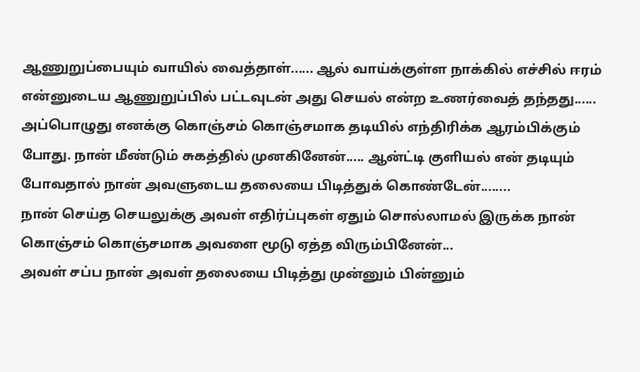ஆணுறுப்பையும் வாயில் வைத்தாள்...... ஆல் வாய்க்குள்ள நாக்கில் எச்சில் ஈரம் என்னுடைய ஆணுறுப்பில் பட்டவுடன் அது செயல் என்ற உணர்வைத் தந்தது...... அப்பொழுது எனக்கு கொஞ்சம் கொஞ்சமாக தடியில் எந்திரிக்க ஆரம்பிக்கும் போது. நான் மீண்டும் சுகத்தில் முனகினேன்..... ஆன்ட்டி குளியல் என் தடியும் போவதால் நான் அவளுடைய தலையை பிடித்துக் கொண்டேன்........
நான் செய்த செயலுக்கு அவள் எதிர்ப்புகள் ஏதும் சொல்லாமல் இருக்க நான் கொஞ்சம் கொஞ்சமாக அவளை மூடு ஏத்த விரும்பினேன்...
அவள் சப்ப நான் அவள் தலையை பிடித்து முன்னும் பின்னும்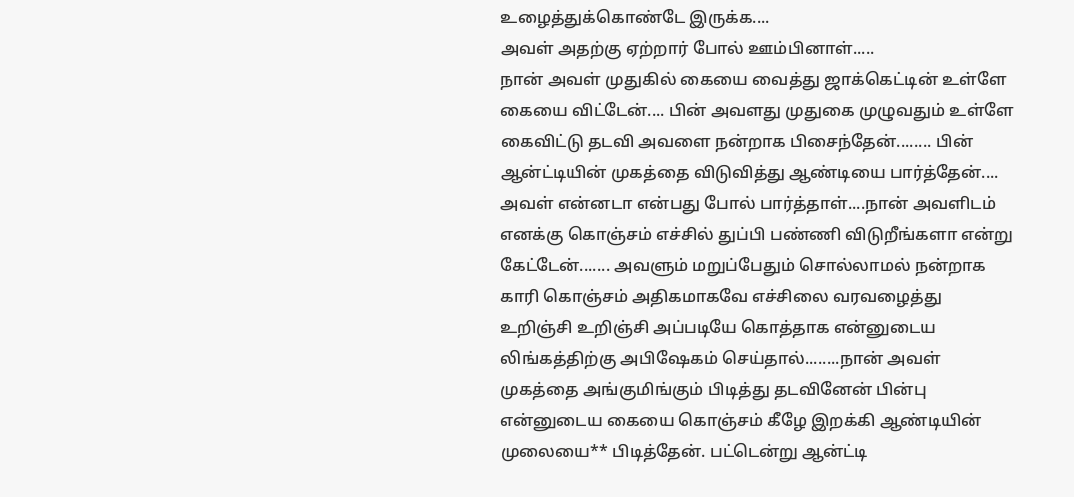உழைத்துக்கொண்டே இருக்க....
அவள் அதற்கு ஏற்றார் போல் ஊம்பினாள்.....
நான் அவள் முதுகில் கையை வைத்து ஜாக்கெட்டின் உள்ளே கையை விட்டேன்.... பின் அவளது முதுகை முழுவதும் உள்ளே கைவிட்டு தடவி அவளை நன்றாக பிசைந்தேன்........ பின் ஆன்ட்டியின் முகத்தை விடுவித்து ஆண்டியை பார்த்தேன்.... அவள் என்னடா என்பது போல் பார்த்தாள்....நான் அவளிடம் எனக்கு கொஞ்சம் எச்சில் துப்பி பண்ணி விடுறீங்களா என்று கேட்டேன்....... அவளும் மறுப்பேதும் சொல்லாமல் நன்றாக காரி கொஞ்சம் அதிகமாகவே எச்சிலை வரவழைத்து உறிஞ்சி உறிஞ்சி அப்படியே கொத்தாக என்னுடைய லிங்கத்திற்கு அபிஷேகம் செய்தால்........நான் அவள் முகத்தை அங்குமிங்கும் பிடித்து தடவினேன் பின்பு என்னுடைய கையை கொஞ்சம் கீழே இறக்கி ஆண்டியின் முலையை** பிடித்தேன். பட்டென்று ஆன்ட்டி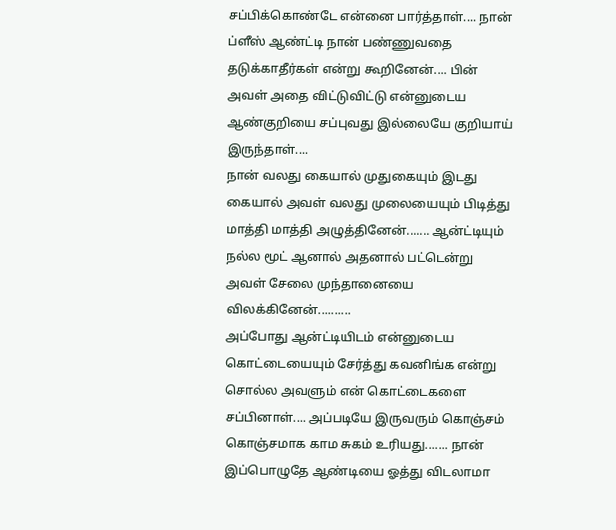சப்பிக்கொண்டே என்னை பார்த்தாள்.... நான் ப்ளீஸ் ஆண்ட்டி நான் பண்ணுவதை தடுக்காதீர்கள் என்று கூறினேன்.... பின் அவள் அதை விட்டுவிட்டு என்னுடைய ஆண்குறியை சப்புவது இல்லையே குறியாய் இருந்தாள்....
நான் வலது கையால் முதுகையும் இடது கையால் அவள் வலது முலையையும் பிடித்து மாத்தி மாத்தி அழுத்தினேன்....... ஆன்ட்டியும் நல்ல மூட் ஆனால் அதனால் பட்டென்று அவள் சேலை முந்தானையை விலக்கினேன்..........
அப்போது ஆன்ட்டியிடம் என்னுடைய கொட்டையையும் சேர்த்து கவனிங்க என்று சொல்ல அவளும் என் கொட்டைகளை சப்பினாள்.... அப்படியே இருவரும் கொஞ்சம் கொஞ்சமாக காம சுகம் உரியது....... நான் இப்பொழுதே ஆண்டியை ஓத்து விடலாமா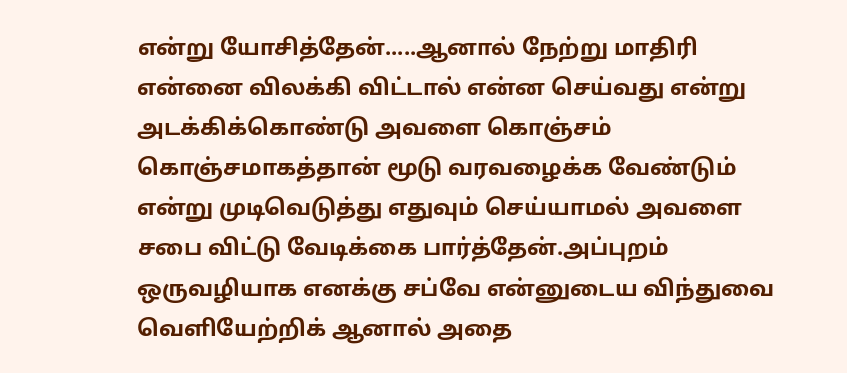என்று யோசித்தேன்.....ஆனால் நேற்று மாதிரி என்னை விலக்கி விட்டால் என்ன செய்வது என்று அடக்கிக்கொண்டு அவளை கொஞ்சம் கொஞ்சமாகத்தான் மூடு வரவழைக்க வேண்டும் என்று முடிவெடுத்து எதுவும் செய்யாமல் அவளை சபை விட்டு வேடிக்கை பார்த்தேன்.அப்புறம் ஒருவழியாக எனக்கு சப்வே என்னுடைய விந்துவை வெளியேற்றிக் ஆனால் அதை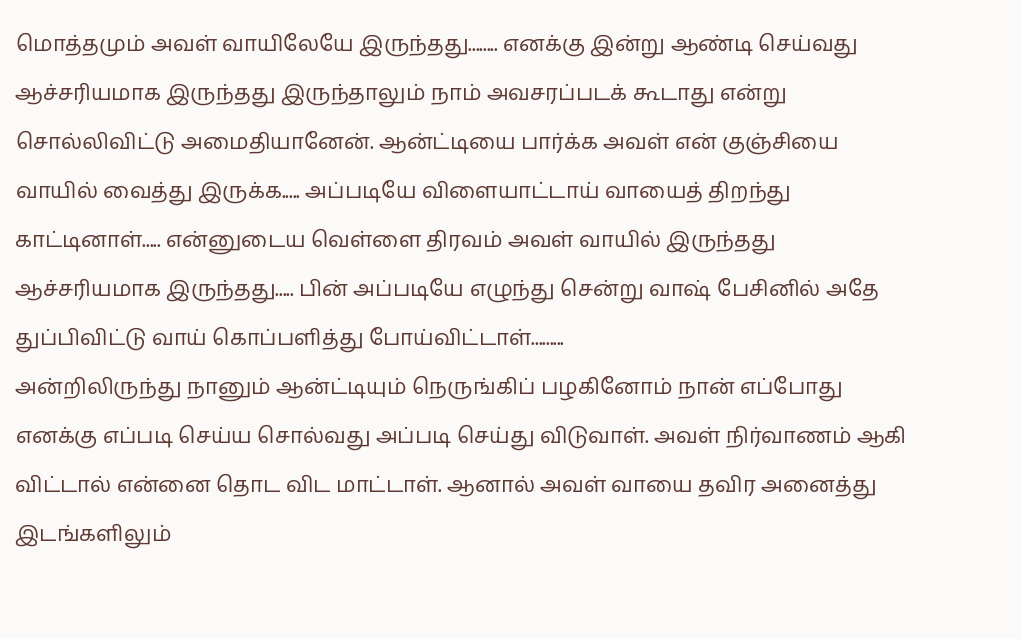மொத்தமும் அவள் வாயிலேயே இருந்தது........ எனக்கு இன்று ஆண்டி செய்வது ஆச்சரியமாக இருந்தது இருந்தாலும் நாம் அவசரப்படக் கூடாது என்று சொல்லிவிட்டு அமைதியானேன். ஆன்ட்டியை பார்க்க அவள் என் குஞ்சியை வாயில் வைத்து இருக்க..... அப்படியே விளையாட்டாய் வாயைத் திறந்து காட்டினாள்..... என்னுடைய வெள்ளை திரவம் அவள் வாயில் இருந்தது ஆச்சரியமாக இருந்தது..... பின் அப்படியே எழுந்து சென்று வாஷ் பேசினில் அதே துப்பிவிட்டு வாய் கொப்பளித்து போய்விட்டாள்.........
அன்றிலிருந்து நானும் ஆன்ட்டியும் நெருங்கிப் பழகினோம் நான் எப்போது எனக்கு எப்படி செய்ய சொல்வது அப்படி செய்து விடுவாள். அவள் நிர்வாணம் ஆகி விட்டால் என்னை தொட விட மாட்டாள். ஆனால் அவள் வாயை தவிர அனைத்து இடங்களிலும்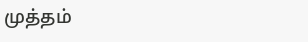முத்தம்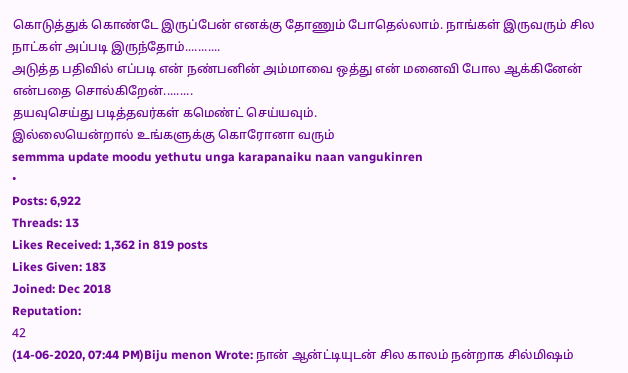கொடுத்துக் கொண்டே இருப்பேன் எனக்கு தோணும் போதெல்லாம். நாங்கள் இருவரும் சில நாட்கள் அப்படி இருந்தோம்...........
அடுத்த பதிவில் எப்படி என் நண்பனின் அம்மாவை ஒத்து என் மனைவி போல ஆக்கினேன் என்பதை சொல்கிறேன்.........
தயவுசெய்து படித்தவர்கள் கமெண்ட் செய்யவும்.
இல்லையென்றால் உங்களுக்கு கொரோனா வரும்
semmma update moodu yethutu unga karapanaiku naan vangukinren
•
Posts: 6,922
Threads: 13
Likes Received: 1,362 in 819 posts
Likes Given: 183
Joined: Dec 2018
Reputation:
42
(14-06-2020, 07:44 PM)Biju menon Wrote: நான் ஆன்ட்டியுடன் சில காலம் நன்றாக சில்மிஷம்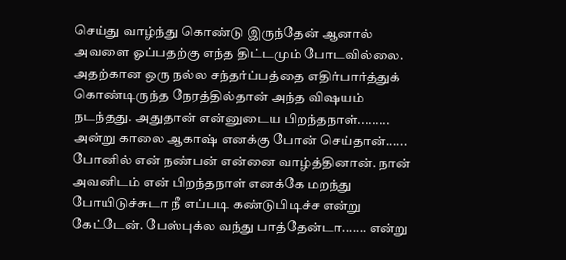செய்து வாழ்ந்து கொண்டு இருந்தேன் ஆனால் அவளை ஓப்பதற்கு எந்த திட்டமும் போடவில்லை. அதற்கான ஒரு நல்ல சந்தர்ப்பத்தை எதிர்பார்த்துக் கொண்டிருந்த நேரத்தில்தான் அந்த விஷயம் நடந்தது. அதுதான் என்னுடைய பிறந்தநாள்......... அன்று காலை ஆகாஷ் எனக்கு போன் செய்தான்...... போனில் என் நண்பன் என்னை வாழ்த்தினான். நான் அவனிடம் என் பிறந்தநாள் எனக்கே மறந்து போயிடுச்சுடா நீ எப்படி கண்டுபிடிச்ச என்று கேட்டேன். பேஸ்புக்ல வந்து பாத்தேன்டா....... என்று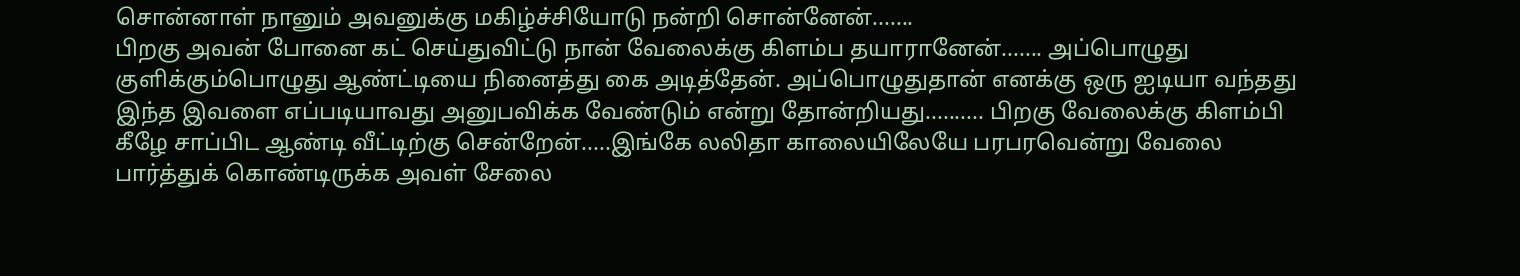சொன்னாள் நானும் அவனுக்கு மகிழ்ச்சியோடு நன்றி சொன்னேன்.......
பிறகு அவன் போனை கட் செய்துவிட்டு நான் வேலைக்கு கிளம்ப தயாரானேன்....... அப்பொழுது குளிக்கும்பொழுது ஆண்ட்டியை நினைத்து கை அடித்தேன். அப்பொழுதுதான் எனக்கு ஒரு ஐடியா வந்தது இந்த இவளை எப்படியாவது அனுபவிக்க வேண்டும் என்று தோன்றியது.......... பிறகு வேலைக்கு கிளம்பி கீழே சாப்பிட ஆண்டி வீட்டிற்கு சென்றேன்.....இங்கே லலிதா காலையிலேயே பரபரவென்று வேலை பார்த்துக் கொண்டிருக்க அவள் சேலை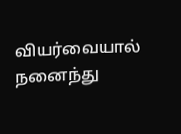வியர்வையால் நனைந்து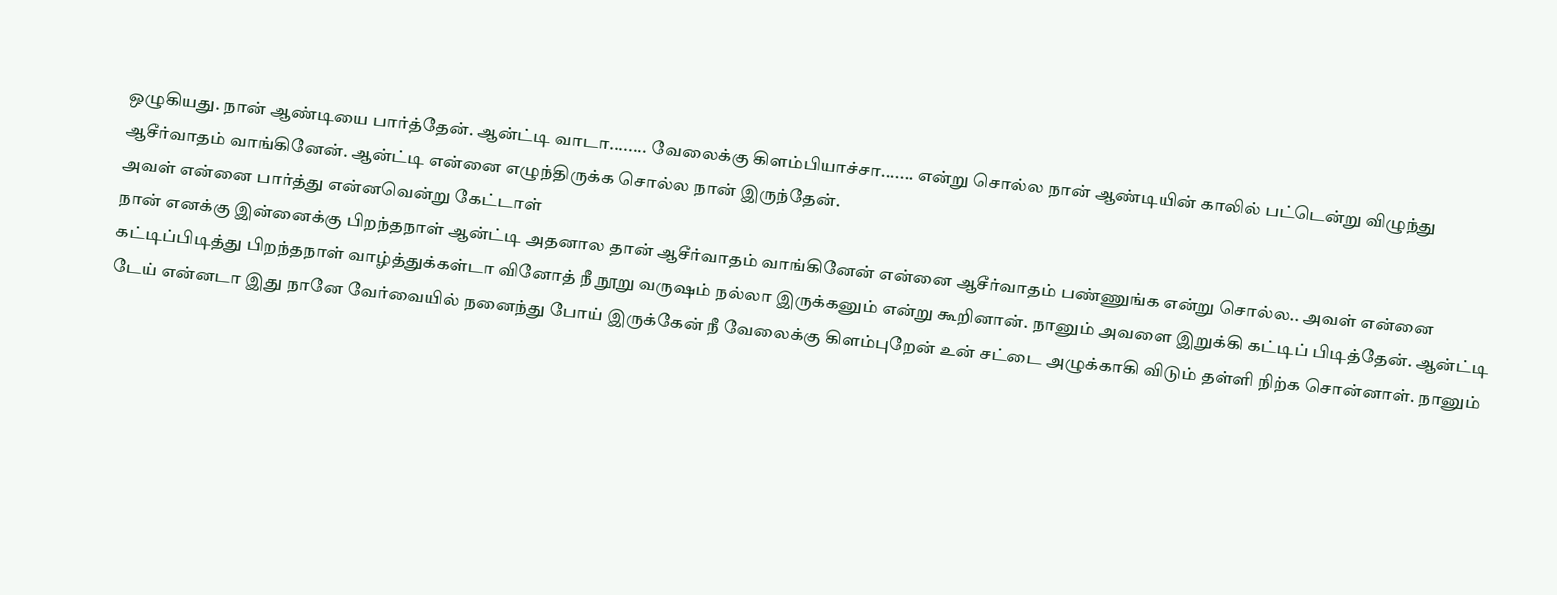ஒழுகியது. நான் ஆண்டியை பார்த்தேன். ஆன்ட்டி வாடா........ வேலைக்கு கிளம்பியாச்சா....... என்று சொல்ல நான் ஆண்டியின் காலில் பட்டென்று விழுந்து ஆசீர்வாதம் வாங்கினேன். ஆன்ட்டி என்னை எழுந்திருக்க சொல்ல நான் இருந்தேன்.
அவள் என்னை பார்த்து என்னவென்று கேட்டாள்
நான் எனக்கு இன்னைக்கு பிறந்தநாள் ஆன்ட்டி அதனால தான் ஆசீர்வாதம் வாங்கினேன் என்னை ஆசீர்வாதம் பண்ணுங்க என்று சொல்ல.. அவள் என்னை கட்டிப்பிடித்து பிறந்தநாள் வாழ்த்துக்கள்டா வினோத் நீ நூறு வருஷம் நல்லா இருக்கனும் என்று கூறினான். நானும் அவளை இறுக்கி கட்டிப் பிடித்தேன். ஆன்ட்டி டேய் என்னடா இது நானே வேர்வையில் நனைந்து போய் இருக்கேன் நீ வேலைக்கு கிளம்புறேன் உன் சட்டை அழுக்காகி விடும் தள்ளி நிற்க சொன்னாள். நானும்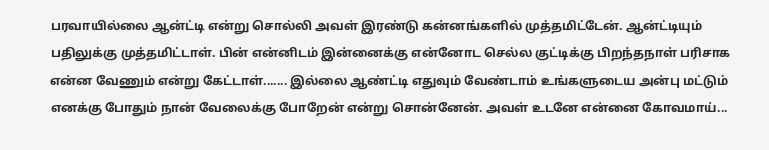பரவாயில்லை ஆன்ட்டி என்று சொல்லி அவள் இரண்டு கன்னங்களில் முத்தமிட்டேன். ஆன்ட்டியும் பதிலுக்கு முத்தமிட்டாள். பின் என்னிடம் இன்னைக்கு என்னோட செல்ல குட்டிக்கு பிறந்தநாள் பரிசாக என்ன வேணும் என்று கேட்டாள்....... இல்லை ஆண்ட்டி எதுவும் வேண்டாம் உங்களுடைய அன்பு மட்டும் எனக்கு போதும் நான் வேலைக்கு போறேன் என்று சொன்னேன். அவள் உடனே என்னை கோவமாய்...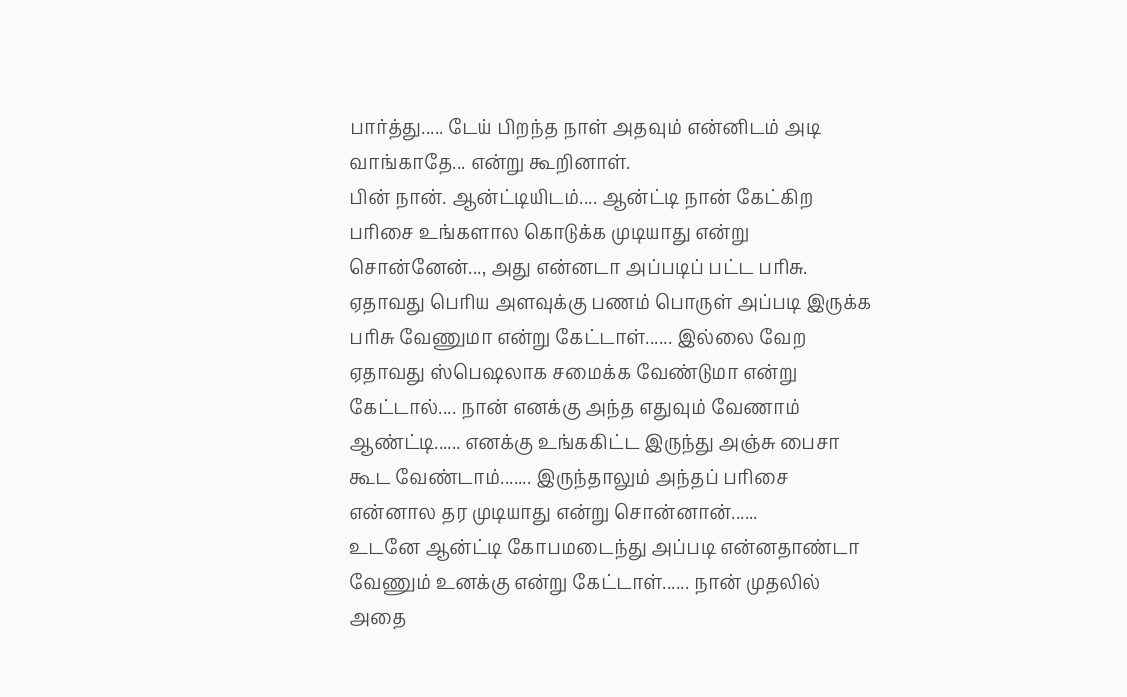பார்த்து..... டேய் பிறந்த நாள் அதவும் என்னிடம் அடி வாங்காதே... என்று கூறினாள்.
பின் நான். ஆன்ட்டியிடம்.... ஆன்ட்டி நான் கேட்கிற பரிசை உங்களால கொடுக்க முடியாது என்று சொன்னேன்..., அது என்னடா அப்படிப் பட்ட பரிசு.
ஏதாவது பெரிய அளவுக்கு பணம் பொருள் அப்படி இருக்க பரிசு வேணுமா என்று கேட்டாள்...... இல்லை வேற ஏதாவது ஸ்பெஷலாக சமைக்க வேண்டுமா என்று கேட்டால்.... நான் எனக்கு அந்த எதுவும் வேணாம் ஆண்ட்டி...... எனக்கு உங்ககிட்ட இருந்து அஞ்சு பைசா கூட வேண்டாம்....... இருந்தாலும் அந்தப் பரிசை என்னால தர முடியாது என்று சொன்னான்......
உடனே ஆன்ட்டி கோபமடைந்து அப்படி என்னதாண்டா வேணும் உனக்கு என்று கேட்டாள்...... நான் முதலில் அதை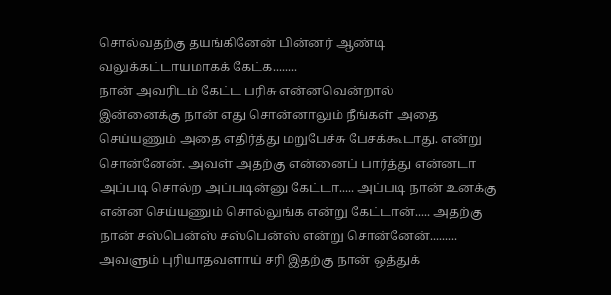சொல்வதற்கு தயங்கினேன் பின்னர் ஆண்டி வலுக்கட்டாயமாகக் கேட்க........
நான் அவரிடம் கேட்ட பரிசு என்னவென்றால்
இன்னைக்கு நான் எது சொன்னாலும் நீங்கள் அதை செய்யணும் அதை எதிர்த்து மறுபேச்சு பேசக்கூடாது. என்று சொன்னேன். அவள் அதற்கு என்னைப் பார்த்து என்னடா அப்படி சொல்ற அப்படின்னு கேட்டா..... அப்படி நான் உனக்கு என்ன செய்யணும் சொல்லுங்க என்று கேட்டான்..... அதற்கு நான் சஸ்பென்ஸ் சஸ்பென்ஸ் என்று சொன்னேன்......... அவளும் புரியாதவளாய் சரி இதற்கு நான் ஒத்துக்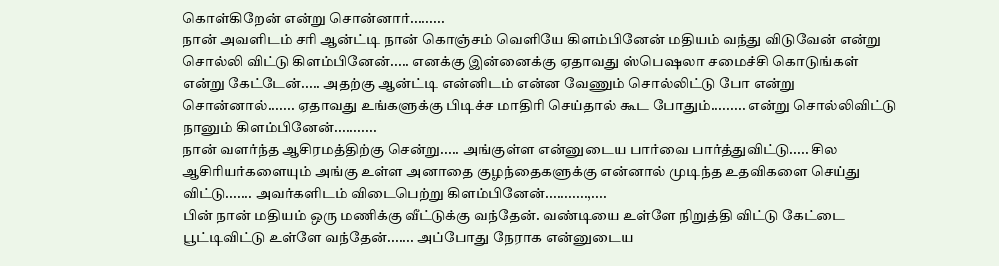கொள்கிறேன் என்று சொன்னார்.........
நான் அவளிடம் சரி ஆன்ட்டி நான் கொஞ்சம் வெளியே கிளம்பினேன் மதியம் வந்து விடுவேன் என்று சொல்லி விட்டு கிளம்பினேன்..... எனக்கு இன்னைக்கு ஏதாவது ஸ்பெஷலா சமைச்சி கொடுங்கள் என்று கேட்டேன்..... அதற்கு ஆன்ட்டி என்னிடம் என்ன வேணும் சொல்லிட்டு போ என்று சொன்னால்....... ஏதாவது உங்களுக்கு பிடிச்ச மாதிரி செய்தால் கூட போதும்......... என்று சொல்லிவிட்டு நானும் கிளம்பினேன்...........
நான் வளர்ந்த ஆசிரமத்திற்கு சென்று..... அங்குள்ள என்னுடைய பார்வை பார்த்துவிட்டு..... சில ஆசிரியர்களையும் அங்கு உள்ள அனாதை குழந்தைகளுக்கு என்னால் முடிந்த உதவிகளை செய்து விட்டு....... அவர்களிடம் விடைபெற்று கிளம்பினேன்...........,....
பின் நான் மதியம் ஒரு மணிக்கு வீட்டுக்கு வந்தேன். வண்டியை உள்ளே நிறுத்தி விட்டு கேட்டை பூட்டிவிட்டு உள்ளே வந்தேன்....... அப்போது நேராக என்னுடைய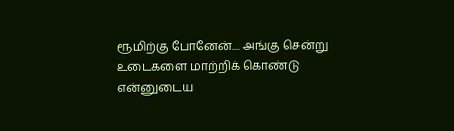ரூமிற்கு போனேன்.... அங்கு சென்று உடைகளை மாற்றிக் கொண்டு என்னுடைய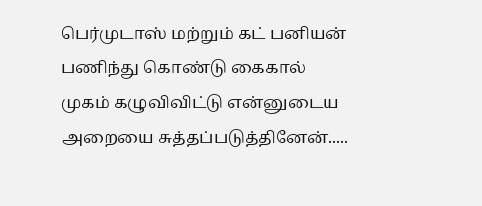பெர்முடாஸ் மற்றும் கட் பனியன் பணிந்து கொண்டு கைகால் முகம் கழுவிவிட்டு என்னுடைய அறையை சுத்தப்படுத்தினேன்.....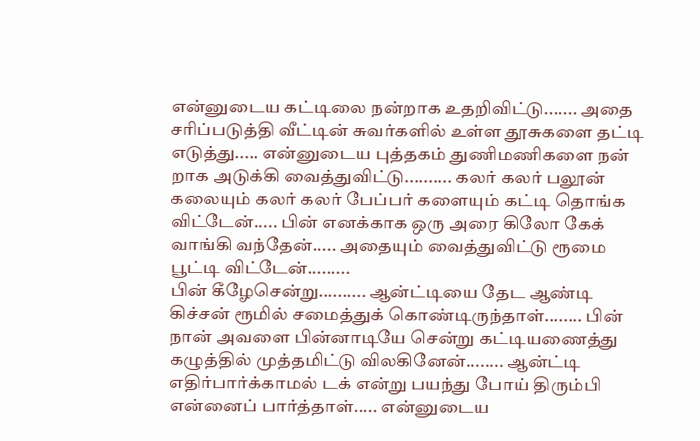என்னுடைய கட்டிலை நன்றாக உதறிவிட்டு....... அதை சரிப்படுத்தி வீட்டின் சுவர்களில் உள்ள தூசுகளை தட்டி எடுத்து..... என்னுடைய புத்தகம் துணிமணிகளை நன் றாக அடுக்கி வைத்துவிட்டு.......... கலர் கலர் பலூன் கலையும் கலர் கலர் பேப்பர் களையும் கட்டி தொங்க விட்டேன்..... பின் எனக்காக ஒரு அரை கிலோ கேக் வாங்கி வந்தேன்..... அதையும் வைத்துவிட்டு ரூமை பூட்டி விட்டேன்.........
பின் கீழேசென்று.......... ஆன்ட்டியை தேட ஆண்டி கிச்சன் ரூமில் சமைத்துக் கொண்டிருந்தாள்........ பின் நான் அவளை பின்னாடியே சென்று கட்டியணைத்து கழுத்தில் முத்தமிட்டு விலகினேன்........ ஆன்ட்டி எதிர்பார்க்காமல் டக் என்று பயந்து போய் திரும்பி என்னைப் பார்த்தாள்..... என்னுடைய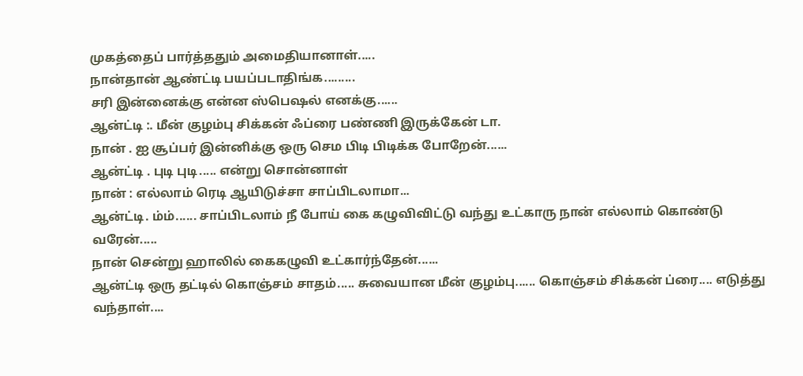முகத்தைப் பார்த்ததும் அமைதியானாள்.....
நான்தான் ஆண்ட்டி பயப்படாதிங்க.........
சரி இன்னைக்கு என்ன ஸ்பெஷல் எனக்கு......
ஆன்ட்டி :. மீன் குழம்பு சிக்கன் ஃப்ரை பண்ணி இருக்கேன் டா.
நான் . ஐ சூப்பர் இன்னிக்கு ஒரு செம பிடி பிடிக்க போறேன்......
ஆன்ட்டி . புடி புடி..... என்று சொன்னாள்
நான் : எல்லாம் ரெடி ஆயிடுச்சா சாப்பிடலாமா...
ஆன்ட்டி. ம்ம்...... சாப்பிடலாம் நீ போய் கை கழுவிவிட்டு வந்து உட்காரு நான் எல்லாம் கொண்டு வரேன்.....
நான் சென்று ஹாலில் கைகழுவி உட்கார்ந்தேன்......
ஆன்ட்டி ஒரு தட்டில் கொஞ்சம் சாதம்..... சுவையான மீன் குழம்பு...... கொஞ்சம் சிக்கன் ப்ரை.... எடுத்து வந்தாள்....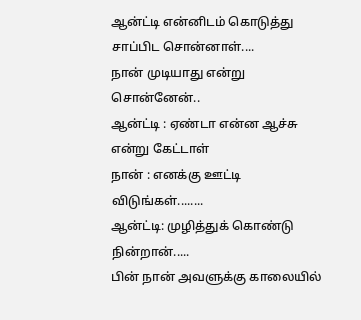ஆன்ட்டி என்னிடம் கொடுத்து சாப்பிட சொன்னாள்....
நான் முடியாது என்று சொன்னேன்..
ஆன்ட்டி : ஏண்டா என்ன ஆச்சு என்று கேட்டாள்
நான் : எனக்கு ஊட்டி விடுங்கள்........
ஆன்ட்டி: முழித்துக் கொண்டு நின்றான்.....
பின் நான் அவளுக்கு காலையில்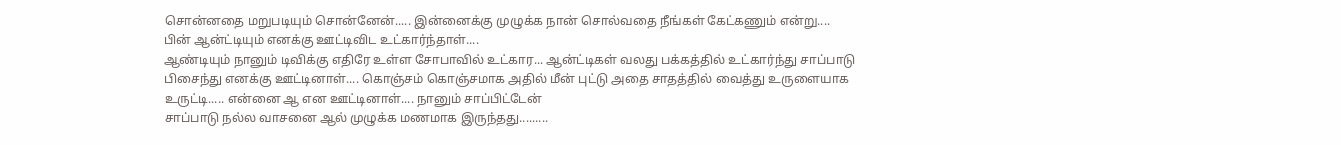சொன்னதை மறுபடியும் சொன்னேன்..... இன்னைக்கு முழுக்க நான் சொல்வதை நீங்கள் கேட்கணும் என்று....
பின் ஆன்ட்டியும் எனக்கு ஊட்டிவிட உட்கார்ந்தாள்....
ஆண்டியும் நானும் டிவிக்கு எதிரே உள்ள சோபாவில் உட்கார... ஆன்ட்டிகள் வலது பக்கத்தில் உட்கார்ந்து சாப்பாடு பிசைந்து எனக்கு ஊட்டினாள்.... கொஞ்சம் கொஞ்சமாக அதில் மீன் புட்டு அதை சாதத்தில் வைத்து உருளையாக உருட்டி..... என்னை ஆ என ஊட்டினாள்.... நானும் சாப்பிட்டேன்
சாப்பாடு நல்ல வாசனை ஆல் முழுக்க மணமாக இருந்தது.........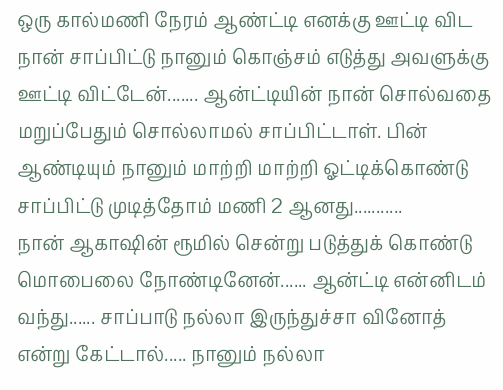ஒரு கால்மணி நேரம் ஆண்ட்டி எனக்கு ஊட்டி விட நான் சாப்பிட்டு நானும் கொஞ்சம் எடுத்து அவளுக்கு ஊட்டி விட்டேன்....... ஆன்ட்டியின் நான் சொல்வதை மறுப்பேதும் சொல்லாமல் சாப்பிட்டாள். பின் ஆண்டியும் நானும் மாற்றி மாற்றி ஓட்டிக்கொண்டு சாப்பிட்டு முடித்தோம் மணி 2 ஆனது...........
நான் ஆகாஷின் ரூமில் சென்று படுத்துக் கொண்டு மொபைலை நோண்டினேன்...... ஆன்ட்டி என்னிடம் வந்து...... சாப்பாடு நல்லா இருந்துச்சா வினோத் என்று கேட்டால்..... நானும் நல்லா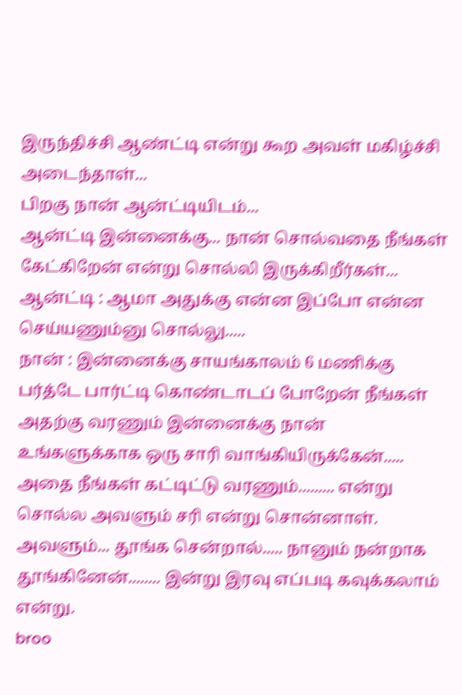இருந்திச்சி ஆண்ட்டி என்று கூற அவள் மகிழ்ச்சி அடைந்தாள்...
பிறகு நான் ஆன்ட்டியிடம்...
ஆன்ட்டி இன்னைக்கு... நான் சொல்வதை நீங்கள் கேட்கிறேன் என்று சொல்லி இருக்கிறீர்கள்...
ஆன்ட்டி : ஆமா அதுக்கு என்ன இப்போ என்ன செய்யணும்னு சொல்லு.....
நான் : இன்னைக்கு சாயங்காலம் 6 மணிக்கு பர்த்டே பார்ட்டி கொண்டாடப் போறேன் நீங்கள் அதற்கு வரணும் இன்னைக்கு நான் உங்களுக்காக ஒரு சாரி வாங்கியிருக்கேன்..... அதை நீங்கள் கட்டிட்டு வரணும்......... என்று சொல்ல அவளும் சரி என்று சொன்னாள்.
அவளும்... தூங்க சென்றால்..... நானும் நன்றாக தூங்கினேன்........ இன்று இரவு எப்படி கவுக்கலாம் என்று.
broo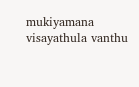mukiyamana visayathula vanthu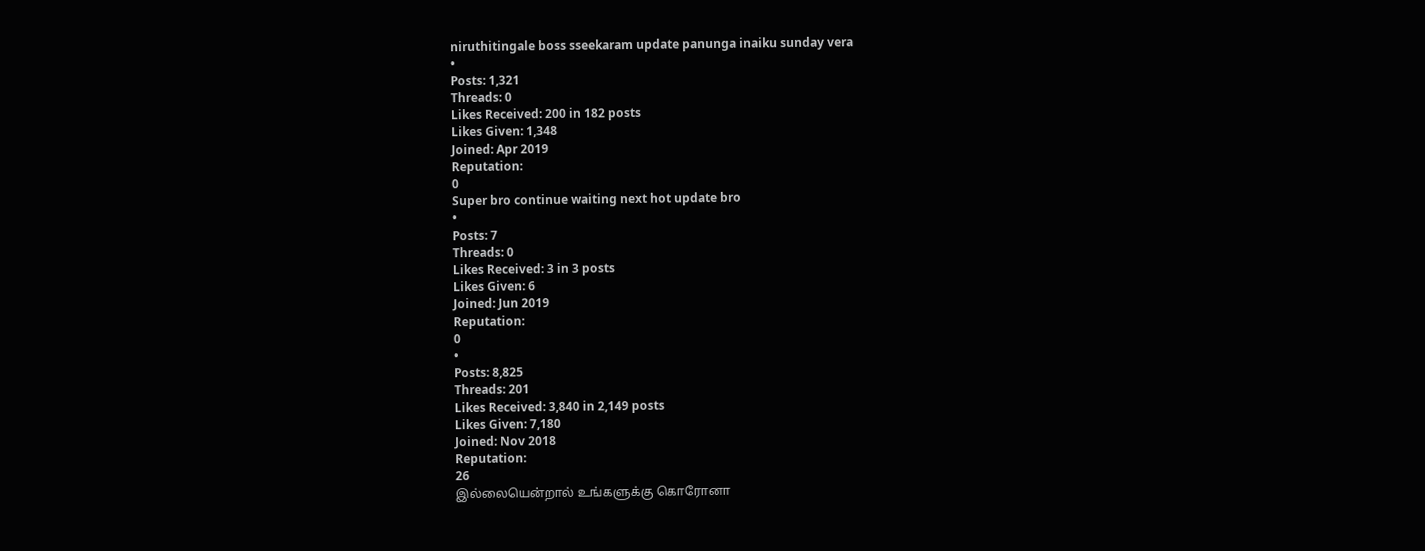niruthitingale boss sseekaram update panunga inaiku sunday vera
•
Posts: 1,321
Threads: 0
Likes Received: 200 in 182 posts
Likes Given: 1,348
Joined: Apr 2019
Reputation:
0
Super bro continue waiting next hot update bro
•
Posts: 7
Threads: 0
Likes Received: 3 in 3 posts
Likes Given: 6
Joined: Jun 2019
Reputation:
0
•
Posts: 8,825
Threads: 201
Likes Received: 3,840 in 2,149 posts
Likes Given: 7,180
Joined: Nov 2018
Reputation:
26
இல்லையென்றால் உங்களுக்கு கொரோனா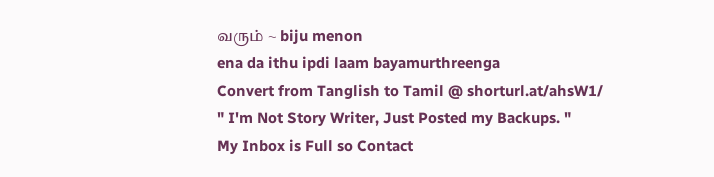வரும் ~ biju menon
ena da ithu ipdi laam bayamurthreenga
Convert from Tanglish to Tamil @ shorturl.at/ahsW1/
" I'm Not Story Writer, Just Posted my Backups. "
My Inbox is Full so Contact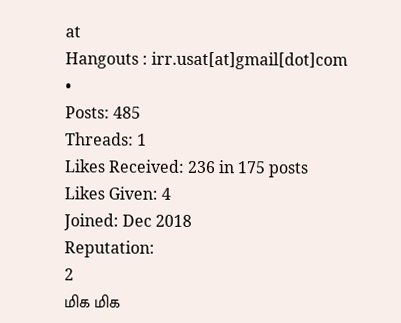at
Hangouts : irr.usat[at]gmail[dot]com
•
Posts: 485
Threads: 1
Likes Received: 236 in 175 posts
Likes Given: 4
Joined: Dec 2018
Reputation:
2
மிக மிக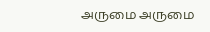அருமை அருமை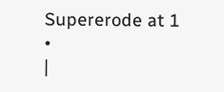Supererode at 1
•
|